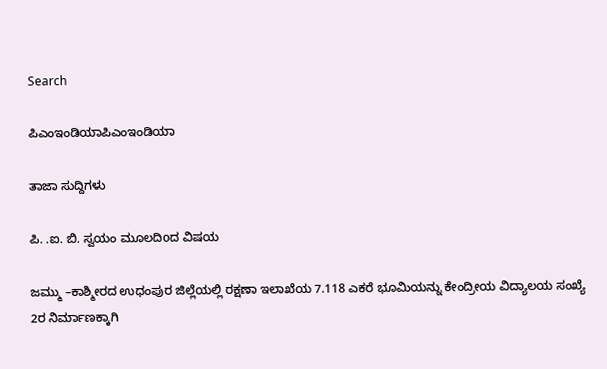Search

ಪಿಎಂಇಂಡಿಯಾಪಿಎಂಇಂಡಿಯಾ

ತಾಜಾ ಸುದ್ದಿಗಳು

ಪಿ. .ಐ. ಬಿ. ಸ್ವಯಂ ಮೂಲದಿoದ ವಿಷಯ

ಜಮ್ಮು –ಕಾಶ್ಮೀರದ ಉಧಂಪುರ ಜಿಲ್ಲೆಯಲ್ಲಿ ರಕ್ಷಣಾ ಇಲಾಖೆಯ 7.118 ಎಕರೆ ಭೂಮಿಯನ್ನು ಕೇಂದ್ರೀಯ ವಿದ್ಯಾಲಯ ಸಂಖ್ಯೆ 2ರ ನಿರ್ಮಾಣಕ್ಕಾಗಿ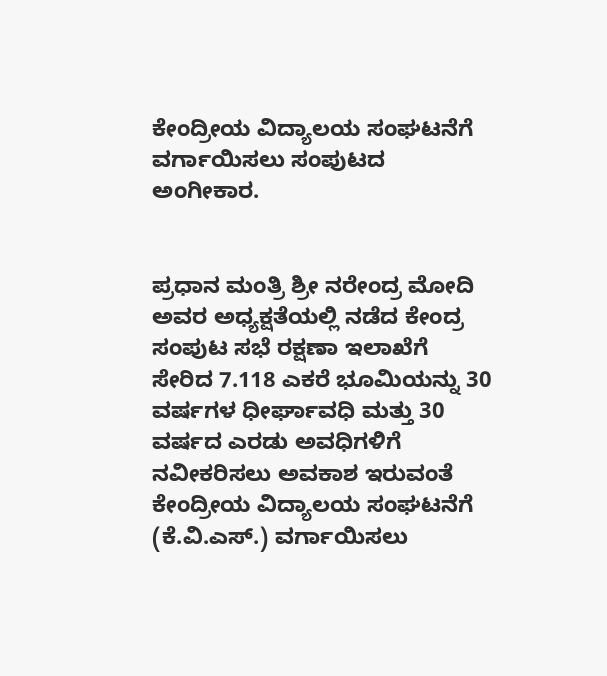ಕೇಂದ್ರೀಯ ವಿದ್ಯಾಲಯ ಸಂಘಟನೆಗೆ ವರ್ಗಾಯಿಸಲು ಸಂಪುಟದ ಅಂಗೀಕಾರ.


ಪ್ರಧಾನ ಮಂತ್ರಿ ಶ್ರೀ ನರೇಂದ್ರ ಮೋದಿ ಅವರ ಅಧ್ಯಕ್ಷತೆಯಲ್ಲಿ ನಡೆದ ಕೇಂದ್ರ ಸಂಪುಟ ಸಭೆ ರಕ್ಷಣಾ ಇಲಾಖೆಗೆ ಸೇರಿದ 7.118 ಎಕರೆ ಭೂಮಿಯನ್ನು 30 ವರ್ಷಗಳ ಧೀರ್ಘಾವಧಿ ಮತ್ತು 30 ವರ್ಷದ ಎರಡು ಅವಧಿಗಳಿಗೆ ನವೀಕರಿಸಲು ಅವಕಾಶ ಇರುವಂತೆ ಕೇಂದ್ರೀಯ ವಿದ್ಯಾಲಯ ಸಂಘಟನೆಗೆ (ಕೆ.ವಿ.ಎಸ್.) ವರ್ಗಾಯಿಸಲು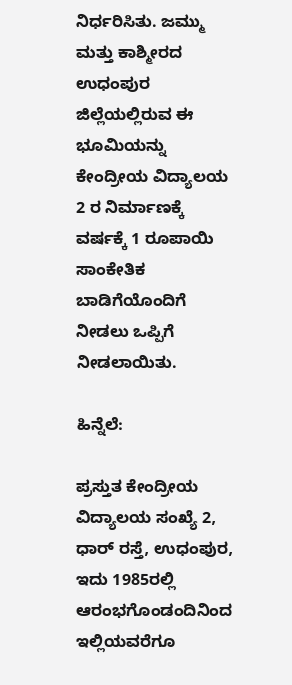ನಿರ್ಧರಿಸಿತು. ಜಮ್ಮು ಮತ್ತು ಕಾಶ್ಮೀರದ ಉಧಂಪುರ ಜಿಲ್ಲೆಯಲ್ಲಿರುವ ಈ ಭೂಮಿಯನ್ನು ಕೇಂದ್ರೀಯ ವಿದ್ಯಾಲಯ 2 ರ ನಿರ್ಮಾಣಕ್ಕೆ ವರ್ಷಕ್ಕೆ 1 ರೂಪಾಯಿ ಸಾಂಕೇತಿಕ ಬಾಡಿಗೆಯೊಂದಿಗೆ ನೀಡಲು ಒಪ್ಪಿಗೆ ನೀಡಲಾಯಿತು.

ಹಿನ್ನೆಲೆ:

ಪ್ರಸ್ತುತ ಕೇಂದ್ರೀಯ ವಿದ್ಯಾಲಯ ಸಂಖ್ಯೆ 2, ಧಾರ್ ರಸ್ತೆ, ಉಧಂಪುರ, ಇದು 1985ರಲ್ಲಿ ಆರಂಭಗೊಂಡಂದಿನಿಂದ ಇಲ್ಲಿಯವರೆಗೂ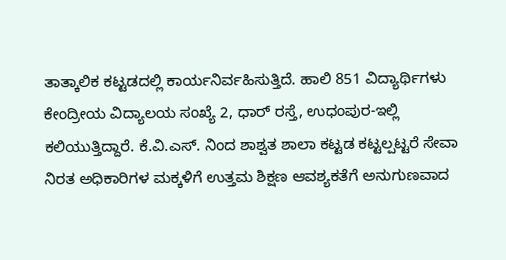ತಾತ್ಕಾಲಿಕ ಕಟ್ಟಡದಲ್ಲಿ ಕಾರ್ಯನಿರ್ವಹಿಸುತ್ತಿದೆ. ಹಾಲಿ 851 ವಿದ್ಯಾರ್ಥಿಗಳು ಕೇಂದ್ರೀಯ ವಿದ್ಯಾಲಯ ಸಂಖ್ಯೆ 2, ಧಾರ್ ರಸ್ತೆ, ಉಧಂಪುರ-ಇಲ್ಲಿ ಕಲಿಯುತ್ತಿದ್ದಾರೆ. ಕೆ.ವಿ.ಎಸ್. ನಿಂದ ಶಾಶ್ವತ ಶಾಲಾ ಕಟ್ಟಡ ಕಟ್ಟಲ್ಪಟ್ಟರೆ ಸೇವಾ ನಿರತ ಅಧಿಕಾರಿಗಳ ಮಕ್ಕಳಿಗೆ ಉತ್ತಮ ಶಿಕ್ಷಣ ಆವಶ್ಯಕತೆಗೆ ಅನುಗುಣವಾದ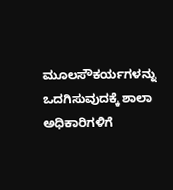ಮೂಲಸೌಕರ್ಯಗಳನ್ನು ಒದಗಿಸುವುದಕ್ಕೆ ಶಾಲಾ ಅಧಿಕಾರಿಗಳಿಗೆ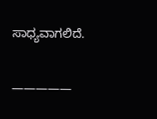ಸಾಧ್ಯವಾಗಲಿದೆ.

—————